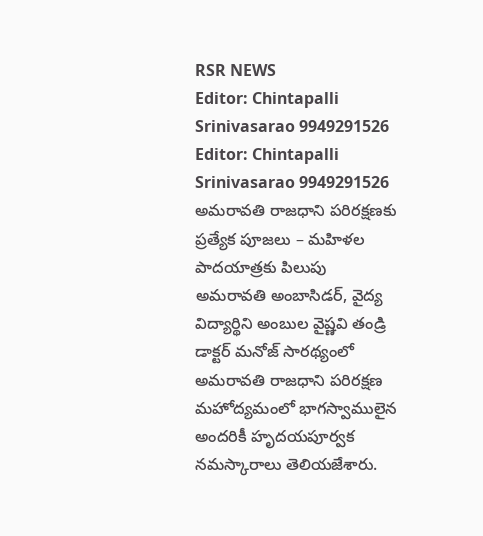RSR NEWS
Editor: Chintapalli Srinivasarao 9949291526
Editor: Chintapalli Srinivasarao 9949291526
అమరావతి రాజధాని పరిరక్షణకు ప్రత్యేక పూజలు – మహిళల పాదయాత్రకు పిలుపు
అమరావతి అంబాసిడర్, వైద్య విద్యార్థిని అంబుల వైష్ణవి తండ్రి డాక్టర్ మనోజ్ సారథ్యంలో అమరావతి రాజధాని పరిరక్షణ మహోద్యమంలో భాగస్వాములైన అందరికీ హృదయపూర్వక నమస్కారాలు తెలియజేశారు.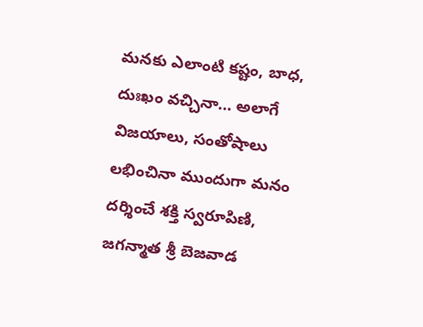మనకు ఎలాంటి కష్టం, బాధ, దుఃఖం వచ్చినా… అలాగే విజయాలు, సంతోషాలు లభించినా ముందుగా మనం దర్శించే శక్తి స్వరూపిణి, జగన్మాత శ్రీ బెజవాడ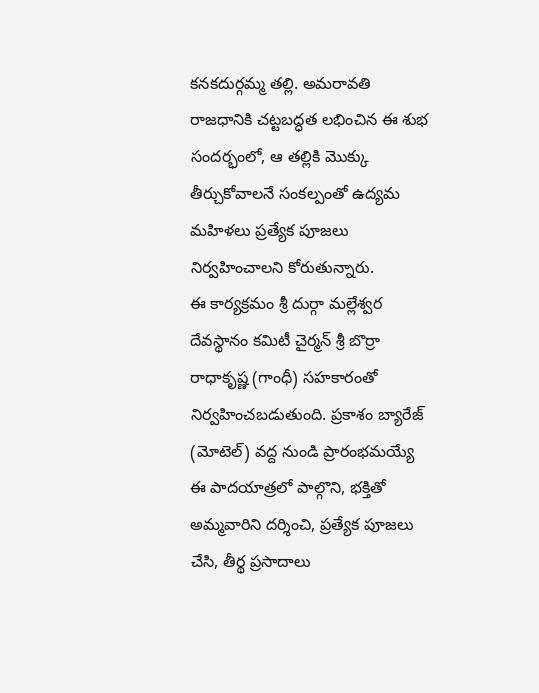కనకదుర్గమ్మ తల్లి. అమరావతి రాజధానికి చట్టబద్ధత లభించిన ఈ శుభ సందర్భంలో, ఆ తల్లికి మొక్కు తీర్చుకోవాలనే సంకల్పంతో ఉద్యమ మహిళలు ప్రత్యేక పూజలు నిర్వహించాలని కోరుతున్నారు.
ఈ కార్యక్రమం శ్రీ దుర్గా మల్లేశ్వర దేవస్థానం కమిటీ చైర్మన్ శ్రీ బొర్రా రాధాకృష్ణ (గాంధీ) సహకారంతో నిర్వహించబడుతుంది. ప్రకాశం బ్యారేజ్ (మోటెల్) వద్ద నుండి ప్రారంభమయ్యే ఈ పాదయాత్రలో పాల్గొని, భక్తితో అమ్మవారిని దర్శించి, ప్రత్యేక పూజలు చేసి, తీర్థ ప్రసాదాలు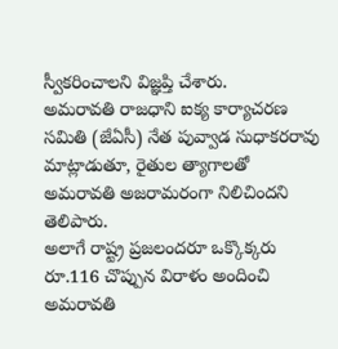స్వీకరించాలని విజ్ఞప్తి చేశారు.
అమరావతి రాజధాని ఐక్య కార్యాచరణ సమితి (జేఏసీ) నేత పువ్వాడ సుధాకరరావు మాట్లాడుతూ, రైతుల త్యాగాలతో అమరావతి అజరామరంగా నిలిచిందని తెలిపారు.
అలాగే రాష్ట్ర ప్రజలందరూ ఒక్కొక్కరు రూ.116 చొప్పున విరాళం అందించి అమరావతి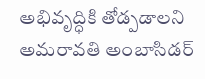అభివృద్ధికి తోడ్పడాలని అమరావతి అంబాసిడర్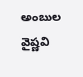అంబుల వైష్ణవి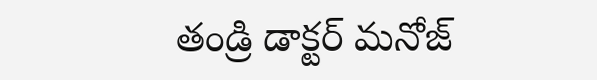తండ్రి డాక్టర్ మనోజ్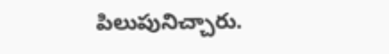పిలుపునిచ్చారు.